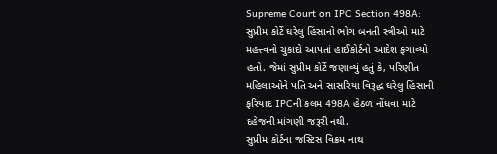Supreme Court on IPC Section 498A: સુપ્રીમ કોર્ટે ઘરેલુ હિંસાનો ભોગ બનતી સ્ત્રીઓ માટે મહત્ત્વનો ચુકાદો આપતાં હાઈકોર્ટનો આદેશ ફગાવ્યો હતો. જેમાં સુપ્રીમ કોર્ટે જણાવ્યું હતું કે, પરિણીત મહિલાઓને પતિ અને સાસરિયા વિરૂદ્ધ ઘરેલુ હિંસાની ફરિયાદ IPCની કલમ 498A હેઠળ નોંધવા માટે દહેજની માંગણી જરૂરી નથી.
સુપ્રીમ કોર્ટના જસ્ટિસ વિક્રમ નાથ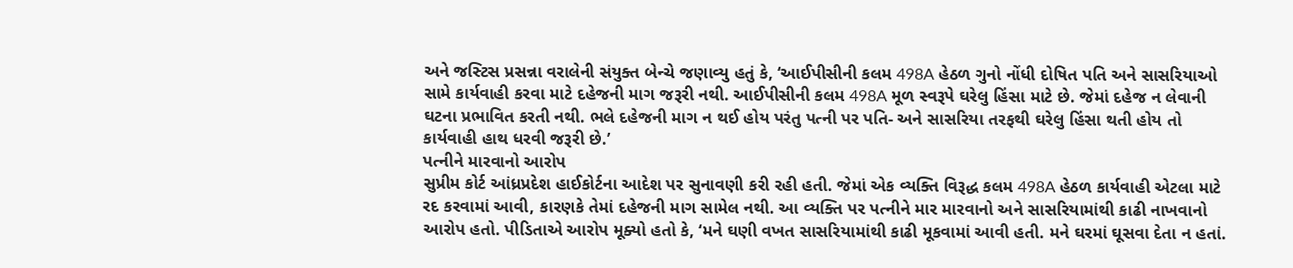અને જસ્ટિસ પ્રસન્ના વરાલેની સંયુક્ત બેન્ચે જણાવ્યુ હતું કે, ‘આઈપીસીની કલમ 498A હેઠળ ગુનો નોંધી દોષિત પતિ અને સાસરિયાઓ સામે કાર્યવાહી કરવા માટે દહેજની માગ જરૂરી નથી. આઈપીસીની કલમ 498A મૂળ સ્વરૂપે ઘરેલુ હિંસા માટે છે. જેમાં દહેજ ન લેવાની ઘટના પ્રભાવિત કરતી નથી. ભલે દહેજની માગ ન થઈ હોય પરંતુ પત્ની પર પતિ- અને સાસરિયા તરફથી ઘરેલુ હિંસા થતી હોય તો કાર્યવાહી હાથ ધરવી જરૂરી છે.’
પત્નીને મારવાનો આરોપ
સુપ્રીમ કોર્ટ આંધ્રપ્રદેશ હાઈકોર્ટના આદેશ પર સુનાવણી કરી રહી હતી. જેમાં એક વ્યક્તિ વિરૂદ્ધ કલમ 498A હેઠળ કાર્યવાહી એટલા માટે રદ કરવામાં આવી, કારણકે તેમાં દહેજની માગ સામેલ નથી. આ વ્યક્તિ પર પત્નીને માર મારવાનો અને સાસરિયામાંથી કાઢી નાખવાનો આરોપ હતો. પીડિતાએ આરોપ મૂક્યો હતો કે, ‘મને ઘણી વખત સાસરિયામાંથી કાઢી મૂકવામાં આવી હતી. મને ઘરમાં ઘૂસવા દેતા ન હતાં.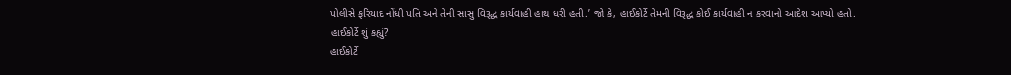પોલીસે ફરિયાદ નોંધી પતિ અને તેની સાસુ વિરૂદ્ધ કાર્યવાહી હાથ ધરી હતી.’ જો કે, હાઈકોર્ટે તેમની વિરૂદ્ધ કોઈ કાર્યવાહી ન કરવાનો આદેશ આપ્યો હતો.
હાઈકોર્ટે શું કહ્યું?
હાઈકોર્ટે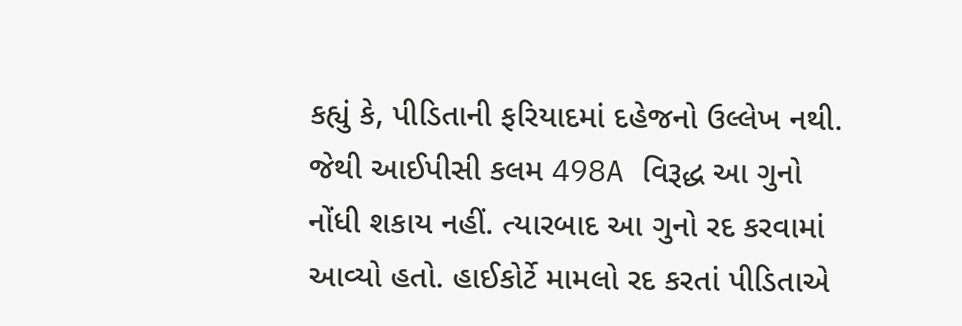કહ્યું કે, પીડિતાની ફરિયાદમાં દહેજનો ઉલ્લેખ નથી. જેથી આઈપીસી કલમ 498A વિરૂદ્ધ આ ગુનો નોંધી શકાય નહીં. ત્યારબાદ આ ગુનો રદ કરવામાં આવ્યો હતો. હાઈકોર્ટે મામલો રદ કરતાં પીડિતાએ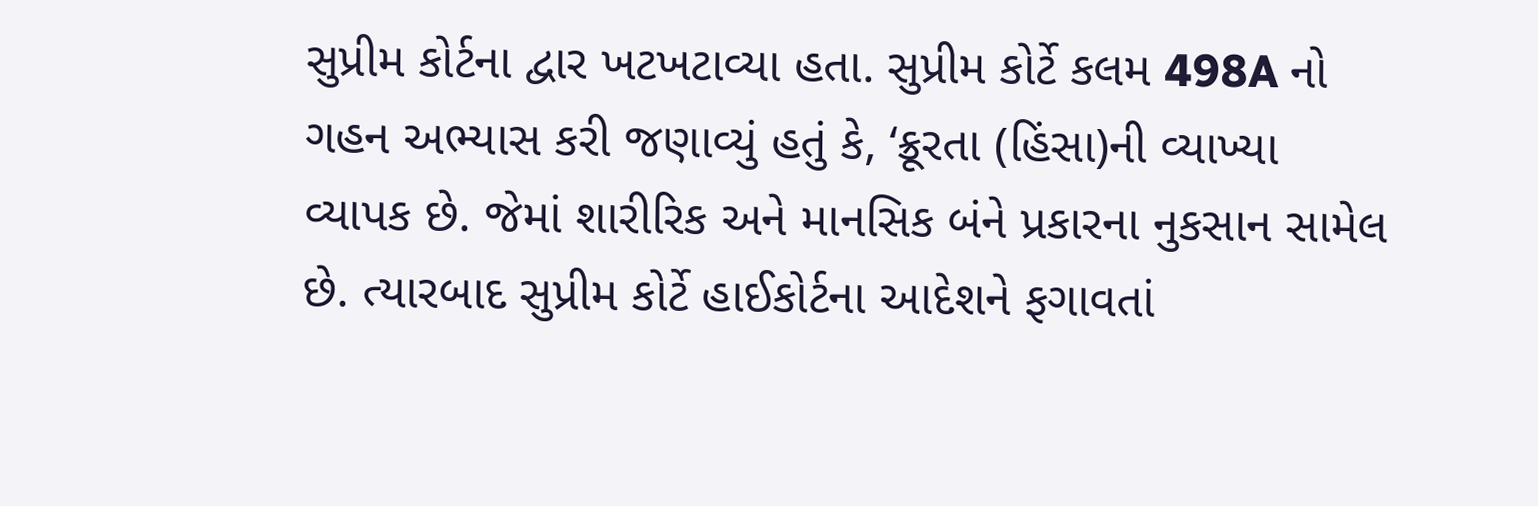સુપ્રીમ કોર્ટના દ્વાર ખટખટાવ્યા હતા. સુપ્રીમ કોર્ટે કલમ 498A નો ગહન અભ્યાસ કરી જણાવ્યું હતું કે, ‘ક્રૂરતા (હિંસા)ની વ્યાખ્યા વ્યાપક છે. જેમાં શારીરિક અને માનસિક બંને પ્રકારના નુકસાન સામેલ છે. ત્યારબાદ સુપ્રીમ કોર્ટે હાઈકોર્ટના આદેશને ફગાવતાં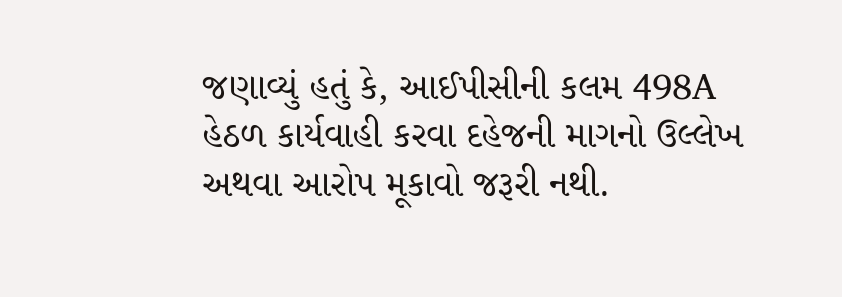જણાવ્યું હતું કે, આઈપીસીની કલમ 498A હેઠળ કાર્યવાહી કરવા દહેજની માગનો ઉલ્લેખ અથવા આરોપ મૂકાવો જરૂરી નથી.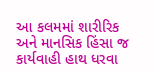આ કલમમાં શારીરિક અને માનસિક હિંસા જ કાર્યવાહી હાથ ધરવા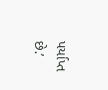પર્યાપ્ત છે.’